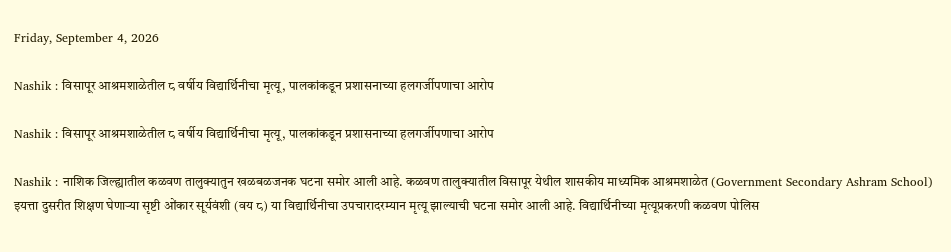Friday, September 4, 2026

Nashik : विसापूर आश्रमशाळेतील ८ वर्षीय विद्यार्थिनीचा मृत्यू, पालकांकडून प्रशासनाच्या हलगर्जीपणाचा आरोप

Nashik : विसापूर आश्रमशाळेतील ८ वर्षीय विद्यार्थिनीचा मृत्यू, पालकांकडून प्रशासनाच्या हलगर्जीपणाचा आरोप

Nashik : नाशिक जिल्ह्यातील कळवण तालुक्यातुन खळबळजनक घटना समोर आली आहे. कळवण तालुक्यातील विसापूर येथील शासकीय माध्यमिक आश्रमशाळेत (Government Secondary Ashram School) इयत्ता दुसरीत शिक्षण घेणाऱ्या सृष्टी ओंकार सूर्यवंशी (वय ८) या विद्यार्थिनीचा उपचारादरम्यान मृत्यू झाल्याची घटना समोर आली आहे. विद्यार्थिनीच्या मृत्यूप्रकरणी कळवण पोलिस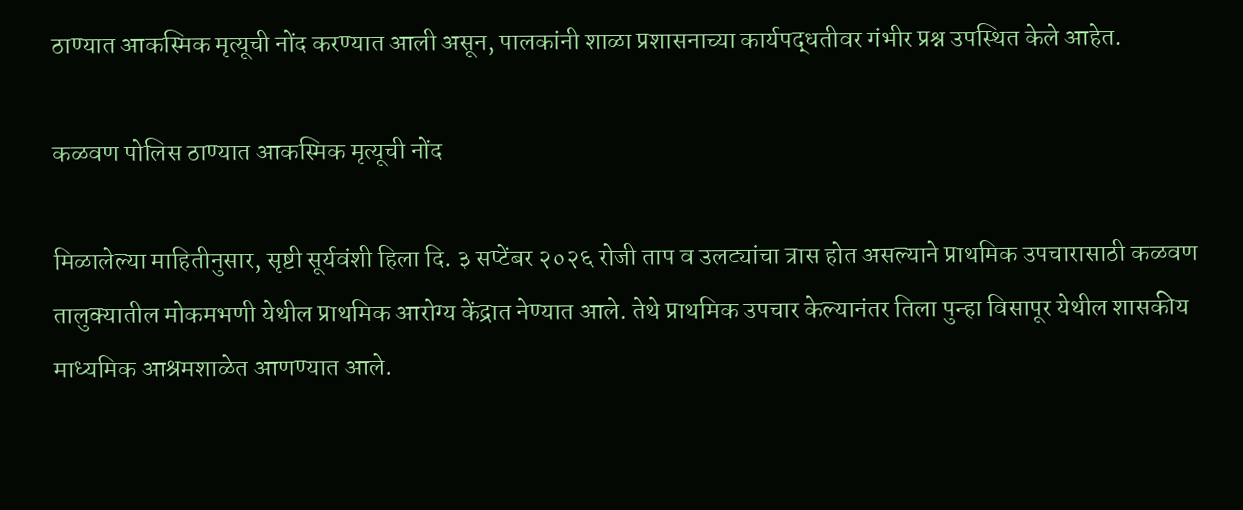ठाण्यात आकस्मिक मृत्यूची नोंद करण्यात आली असून, पालकांनी शाळा प्रशासनाच्या कार्यपद्धतीवर गंभीर प्रश्न उपस्थित केले आहेत.

कळवण पोलिस ठाण्यात आकस्मिक मृत्यूची नोंद

मिळालेल्या माहितीनुसार, सृष्टी सूर्यवंशी हिला दि. ३ सप्टेंबर २०२६ रोजी ताप व उलट्यांचा त्रास होत असल्याने प्राथमिक उपचारासाठी कळवण तालुक्यातील मोकमभणी येथील प्राथमिक आरोग्य केंद्रात नेण्यात आले. तेथे प्राथमिक उपचार केल्यानंतर तिला पुन्हा विसापूर येथील शासकीय माध्यमिक आश्रमशाळेत आणण्यात आले.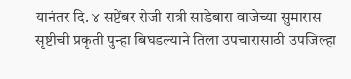यानंतर दि. ४ सप्टेंबर रोजी रात्री साडेबारा वाजेच्या सुमारास सृष्टीची प्रकृती पुन्हा बिघडल्याने तिला उपचारासाठी उपजिल्हा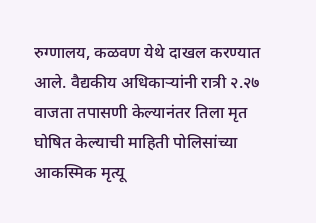रुग्णालय, कळवण येथे दाखल करण्यात आले. वैद्यकीय अधिकाऱ्यांनी रात्री २.२७ वाजता तपासणी केल्यानंतर तिला मृत घोषित केल्याची माहिती पोलिसांच्या आकस्मिक मृत्यू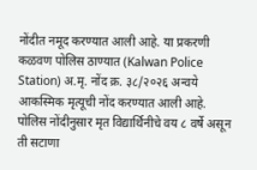नोंदीत नमूद करण्यात आली आहे. या प्रकरणी कळवण पोलिस ठाण्यात (Kalwan Police Station) अ.मृ. नोंद क्र. ३८/२०२६ अन्वये आकस्मिक मृत्यूची नोंद करण्यात आली आहे. पोलिस नोंदीनुसार मृत विद्यार्थिनीचे वय ८ वर्षे असून ती सटाणा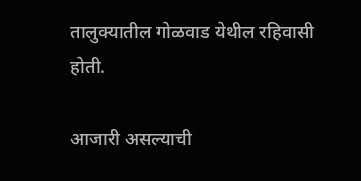तालुक्यातील गोळवाड येथील रहिवासी होती.

आजारी असल्याची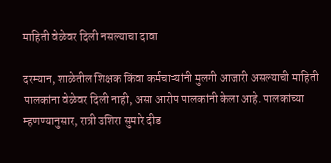माहिती वेळेवर दिली नसल्याचा दावा

दरम्यान, शाळेतील शिक्षक किंवा कर्मचाऱ्यांनी मुलगी आजारी असल्याची माहिती पालकांना वेळेवर दिली नाही, असा आरोप पालकांनी केला आहे. पालकांच्या म्हणण्यानुसार, रात्री उशिरा सुमारे दीड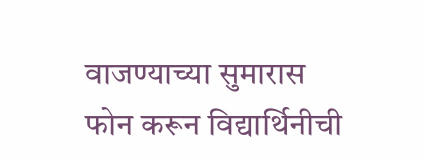वाजण्याच्या सुमारास फोन करून विद्यार्थिनीची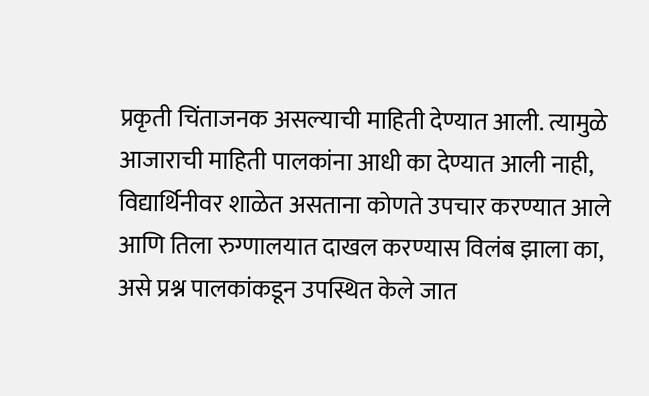प्रकृती चिंताजनक असल्याची माहिती देण्यात आली. त्यामुळे आजाराची माहिती पालकांना आधी का देण्यात आली नाही, विद्यार्थिनीवर शाळेत असताना कोणते उपचार करण्यात आले आणि तिला रुग्णालयात दाखल करण्यास विलंब झाला का, असे प्रश्न पालकांकडून उपस्थित केले जात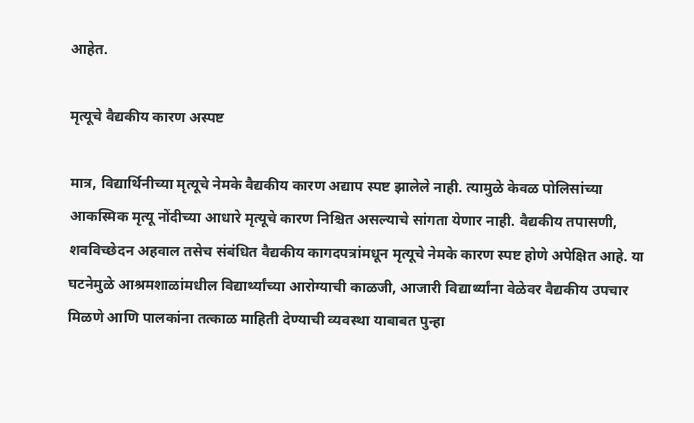आहेत.

मृत्यूचे वैद्यकीय कारण अस्पष्ट

मात्र, विद्यार्थिनीच्या मृत्यूचे नेमके वैद्यकीय कारण अद्याप स्पष्ट झालेले नाही. त्यामुळे केवळ पोलिसांच्या आकस्मिक मृत्यू नोंदीच्या आधारे मृत्यूचे कारण निश्चित असल्याचे सांगता येणार नाही. वैद्यकीय तपासणी, शवविच्छेदन अहवाल तसेच संबंधित वैद्यकीय कागदपत्रांमधून मृत्यूचे नेमके कारण स्पष्ट होणे अपेक्षित आहे. या घटनेमुळे आश्रमशाळांमधील विद्यार्थ्यांच्या आरोग्याची काळजी, आजारी विद्यार्थ्यांना वेळेवर वैद्यकीय उपचार मिळणे आणि पालकांना तत्काळ माहिती देण्याची व्यवस्था याबाबत पुन्हा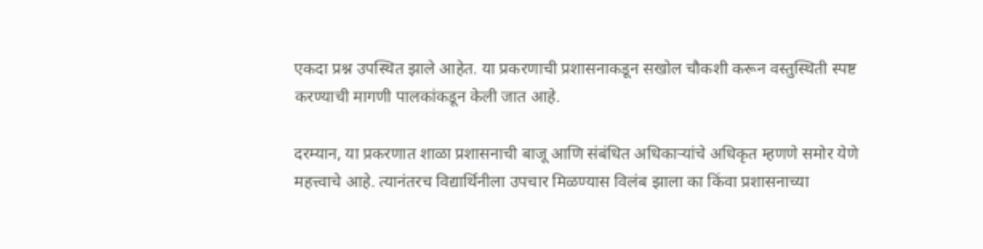एकदा प्रश्न उपस्थित झाले आहेत. या प्रकरणाची प्रशासनाकडून सखोल चौकशी करून वस्तुस्थिती स्पष्ट करण्याची मागणी पालकांकडून केली जात आहे.

दरम्यान, या प्रकरणात शाळा प्रशासनाची बाजू आणि संबंधित अधिकाऱ्यांचे अधिकृत म्हणणे समोर येणे महत्त्वाचे आहे. त्यानंतरच विद्यार्थिनीला उपचार मिळण्यास विलंब झाला का किंवा प्रशासनाच्या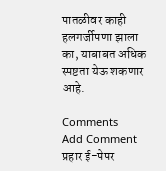पातळीवर काही हलगर्जीपणा झाला का, याबाबत अधिक स्पष्टता येऊ शकणार आहे.

Comments
Add Comment
प्रहार ई-पेपर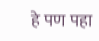हे पण पहा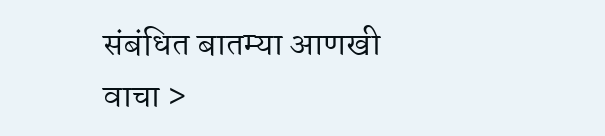संबंधित बातम्या आणखी वाचा >